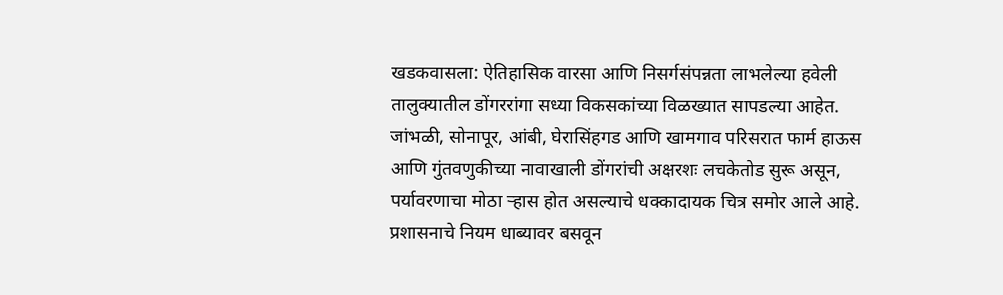खडकवासला: ऐतिहासिक वारसा आणि निसर्गसंपन्नता लाभलेल्या हवेली तालुक्यातील डोंगररांगा सध्या विकसकांच्या विळख्यात सापडल्या आहेत. जांभळी, सोनापूर, आंबी, घेरासिंहगड आणि खामगाव परिसरात फार्म हाऊस आणि गुंतवणुकीच्या नावाखाली डोंगरांची अक्षरशः लचकेतोड सुरू असून, पर्यावरणाचा मोठा ऱ्हास होत असल्याचे धक्कादायक चित्र समोर आले आहे. प्रशासनाचे नियम धाब्यावर बसवून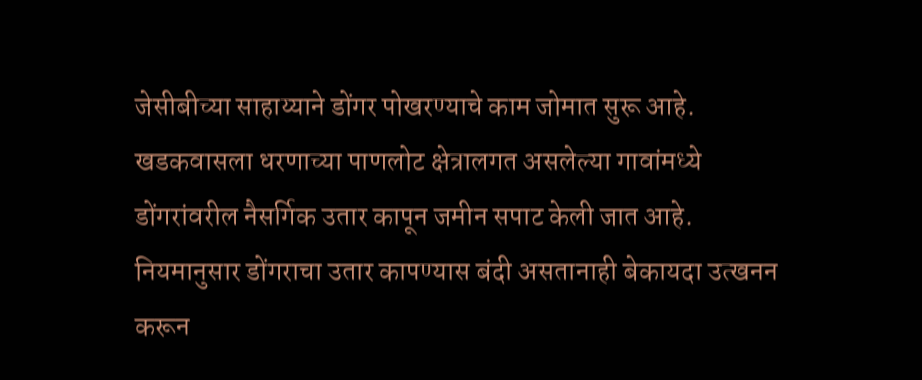जेसीबीच्या साहाय्याने डोंगर पोखरण्याचे काम जोमात सुरू आहे.
खडकवासला धरणाच्या पाणलोट क्षेत्रालगत असलेल्या गावांमध्ये डोंगरांवरील नैसर्गिक उतार कापून जमीन सपाट केली जात आहे. नियमानुसार डोंगराचा उतार कापण्यास बंदी असतानाही बेकायदा उत्खनन करून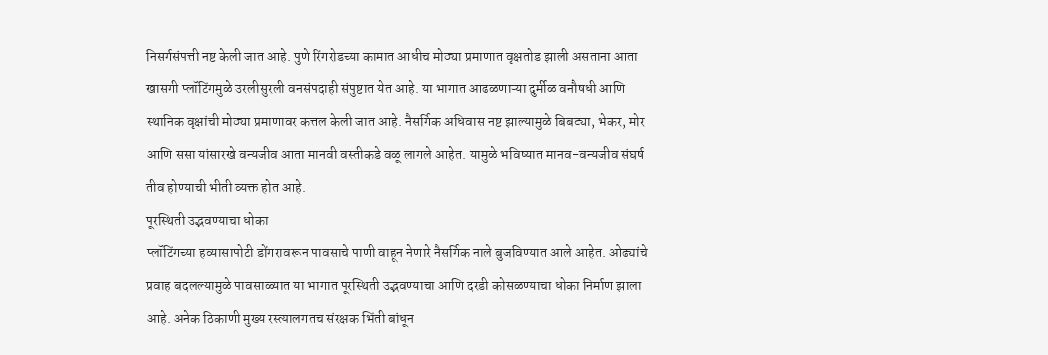निसर्गसंपत्ती नष्ट केली जात आहे. पुणे रिंगरोडच्या कामात आधीच मोठ्या प्रमाणात वृक्षतोड झाली असताना आता खासगी प्लॉटिंगमुळे उरलीसुरली वनसंपदाही संपुष्टात येत आहे. या भागात आढळणाऱ्या दुर्मीळ वनौषधी आणि स्थानिक वृक्षांची मोठ्या प्रमाणावर कत्तल केली जात आहे. नैसर्गिक अधिवास नष्ट झाल्यामुळे बिबट्या, भेकर, मोर आणि ससा यांसारखे वन्यजीव आता मानवी वस्तीकडे वळू लागले आहेत. यामुळे भविष्यात मानव-वन्यजीव संघर्ष तीव होण्याची भीती व्यक्त होत आहे.
पूरस्थिती उद्भवण्याचा धोका
प्लॉटिंगच्या हव्यासापोटी डोंगरावरून पावसाचे पाणी वाहून नेणारे नैसर्गिक नाले बुजविण्यात आले आहेत. ओढ्यांचे प्रवाह बदलल्यामुळे पावसाळ्यात या भागात पूरस्थिती उद्भवण्याचा आणि दरडी कोसळण्याचा धोका निर्माण झाला आहे. अनेक ठिकाणी मुख्य रस्त्यालगतच संरक्षक भिंती बांधून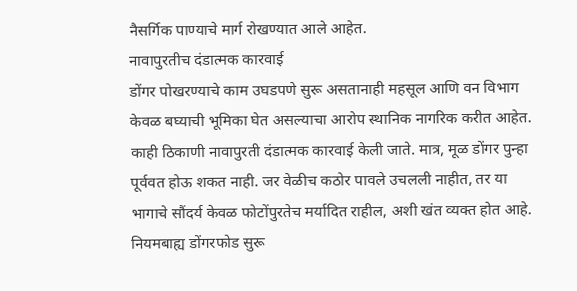नैसर्गिक पाण्याचे मार्ग रोखण्यात आले आहेत.
नावापुरतीच दंडात्मक कारवाई
डोंगर पोखरण्याचे काम उघडपणे सुरू असतानाही महसूल आणि वन विभाग केवळ बघ्याची भूमिका घेत असल्याचा आरोप स्थानिक नागरिक करीत आहेत. काही ठिकाणी नावापुरती दंडात्मक कारवाई केली जाते. मात्र, मूळ डोंगर पुन्हा पूर्ववत होऊ शकत नाही. जर वेळीच कठोर पावले उचलली नाहीत, तर या भागाचे सौंदर्य केवळ फोटोंपुरतेच मर्यादित राहील, अशी खंत व्यक्त होत आहे.
नियमबाह्य डोंगरफोड सुरू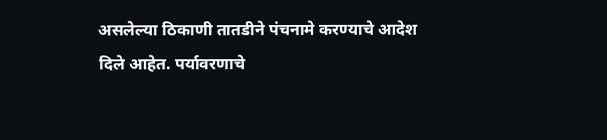असलेल्या ठिकाणी तातडीने पंचनामे करण्याचे आदेश दिले आहेत. पर्यावरणाचे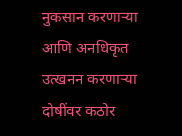नुकसान करणाऱ्या आणि अनधिकृत उत्खनन करणाऱ्या दोषींवर कठोर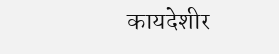कायदेशीर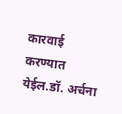कारवाई करण्यात येईल.डॉ. अर्चना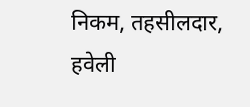निकम, तहसीलदार, हवेली